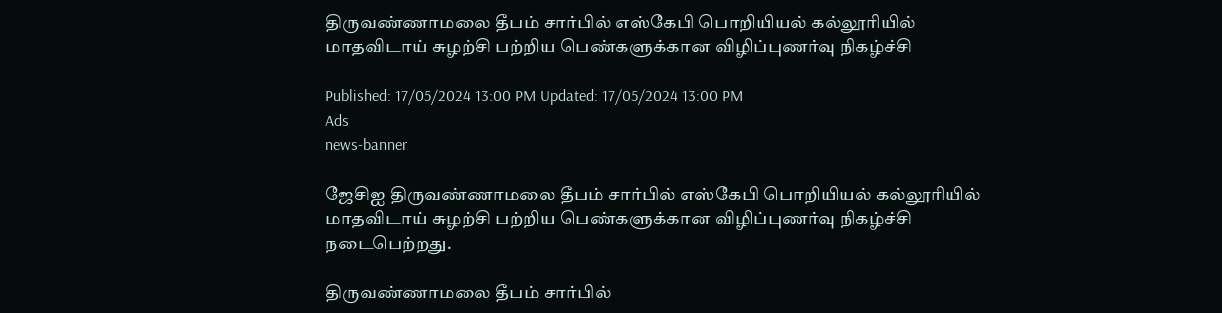திருவண்ணாமலை தீபம் சார்பில் எஸ்கேபி பொறியியல் கல்லூரியில் மாதவிடாய் சுழற்சி பற்றிய பெண்களுக்கான விழிப்புணர்வு நிகழ்ச்சி

Published: 17/05/2024 13:00 PM Updated: 17/05/2024 13:00 PM
Ads
news-banner

ஜேசிஐ திருவண்ணாமலை தீபம் சார்பில் எஸ்கேபி பொறியியல் கல்லூரியில்   மாதவிடாய் சுழற்சி பற்றிய பெண்களுக்கான விழிப்புணர்வு நிகழ்ச்சி நடைபெற்றது.

திருவண்ணாமலை தீபம் சார்பில்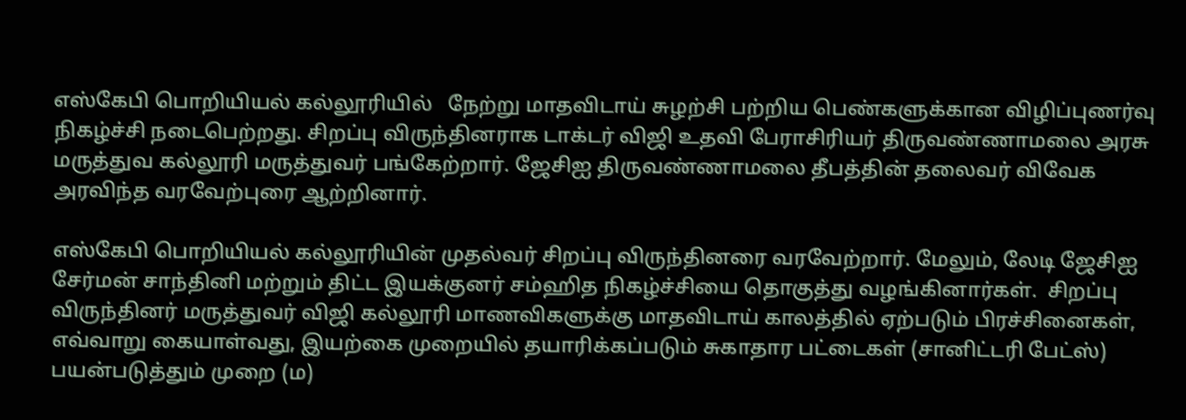எஸ்கேபி பொறியியல் கல்லூரியில்   நேற்று மாதவிடாய் சுழற்சி பற்றிய பெண்களுக்கான விழிப்புணர்வு நிகழ்ச்சி நடைபெற்றது. சிறப்பு விருந்தினராக டாக்டர் விஜி உதவி பேராசிரியர் திருவண்ணாமலை அரசு மருத்துவ கல்லூரி மருத்துவர் பங்கேற்றார். ஜேசிஐ திருவண்ணாமலை தீபத்தின் தலைவர் விவேக அரவிந்த வரவேற்புரை ஆற்றினார்.

எஸ்கேபி பொறியியல் கல்லூரியின் முதல்வர் சிறப்பு விருந்தினரை வரவேற்றார். மேலும், லேடி ஜேசிஐ சேர்மன் சாந்தினி மற்றும் திட்ட இயக்குனர் சம்ஹித நிகழ்ச்சியை தொகுத்து வழங்கினார்கள்.  சிறப்பு விருந்தினர் மருத்துவர் விஜி கல்லூரி மாணவிகளுக்கு மாதவிடாய் காலத்தில் ஏற்படும் பிரச்சினைகள்,  எவ்வாறு கையாள்வது, இயற்கை முறையில் தயாரிக்கப்படும் சுகாதார பட்டைகள் (சானிட்டரி பேட்ஸ்) பயன்படுத்தும் முறை (ம)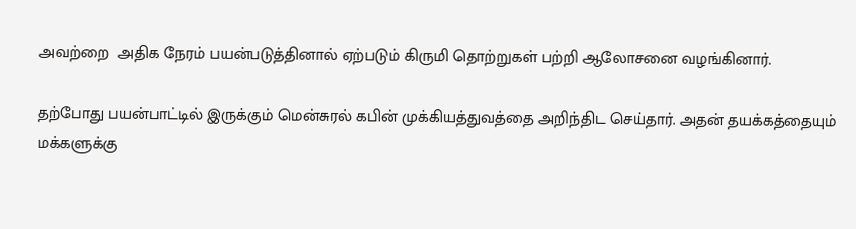அவற்றை  அதிக நேரம் பயன்படுத்தினால் ஏற்படும் கிருமி தொற்றுகள் பற்றி ஆலோசனை வழங்கினார்.

தற்போது பயன்பாட்டில் இருக்கும் மென்சுரல் கபின் முக்கியத்துவத்தை அறிந்திட செய்தார். அதன் தயக்கத்தையும் மக்களுக்கு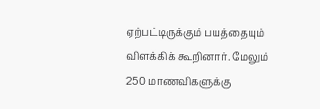ஏற்பட்டிருக்கும் பயத்தையும் விளக்கிக் கூறினார். மேலும் 250 மாணவிகளுக்கு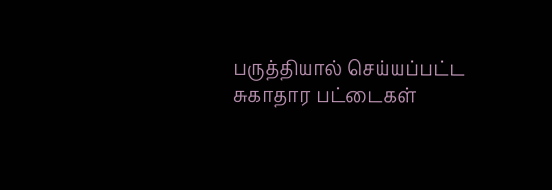பருத்தியால் செய்யப்பட்ட சுகாதார பட்டைகள்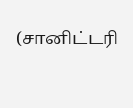(சானிட்டரி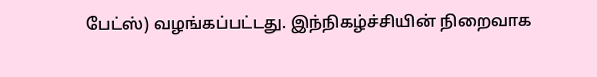பேட்ஸ்) வழங்கப்பட்டது. இந்நிகழ்ச்சியின் நிறைவாக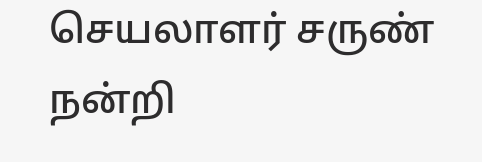செயலாளர் சருண் நன்றி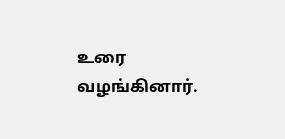உரை வழங்கினார்.